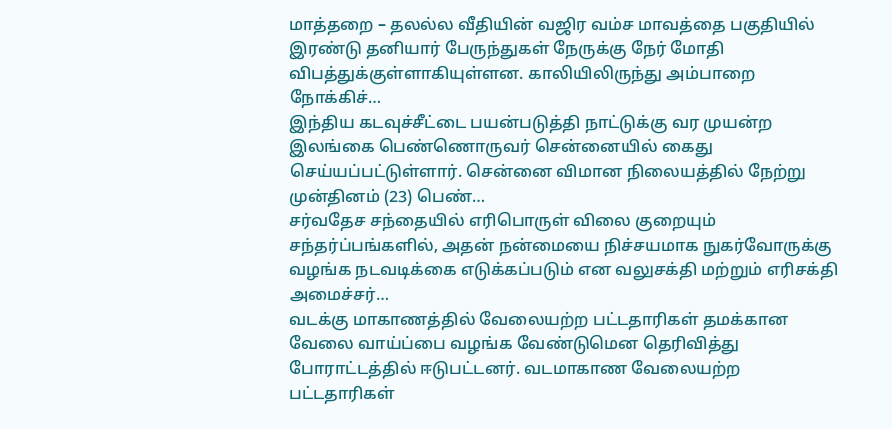மாத்தறை – தலல்ல வீதியின் வஜிர வம்ச மாவத்தை பகுதியில் இரண்டு தனியார் பேருந்துகள் நேருக்கு நேர் மோதி விபத்துக்குள்ளாகியுள்ளன. காலியிலிருந்து அம்பாறை நோக்கிச்…
இந்திய கடவுச்சீட்டை பயன்படுத்தி நாட்டுக்கு வர முயன்ற இலங்கை பெண்ணொருவர் சென்னையில் கைது செய்யப்பட்டுள்ளார். சென்னை விமான நிலையத்தில் நேற்று முன்தினம் (23) பெண்…
சர்வதேச சந்தையில் எரிபொருள் விலை குறையும் சந்தர்ப்பங்களில், அதன் நன்மையை நிச்சயமாக நுகர்வோருக்கு வழங்க நடவடிக்கை எடுக்கப்படும் என வலுசக்தி மற்றும் எரிசக்தி அமைச்சர்…
வடக்கு மாகாணத்தில் வேலையற்ற பட்டதாரிகள் தமக்கான வேலை வாய்ப்பை வழங்க வேண்டுமென தெரிவித்து போராட்டத்தில் ஈடுபட்டனர். வடமாகாண வேலையற்ற பட்டதாரிகள்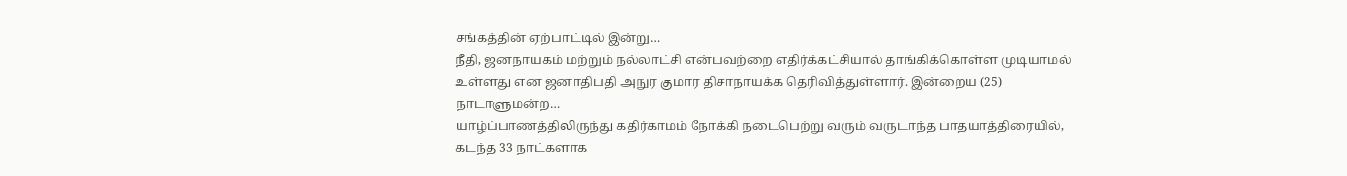சங்கத்தின் ஏற்பாட்டில் இன்று…
நீதி, ஜனநாயகம் மற்றும் நல்லாட்சி என்பவற்றை எதிர்க்கட்சியால் தாங்கிக்கொள்ள முடியாமல் உள்ளது என ஜனாதிபதி அநுர குமார திசாநாயக்க தெரிவித்துள்ளார். இன்றைய (25) நாடாளுமன்ற…
யாழ்ப்பாணத்திலிருந்து கதிர்காமம் நோக்கி நடைபெற்று வரும் வருடாந்த பாதயாத்திரையில், கடந்த 33 நாட்களாக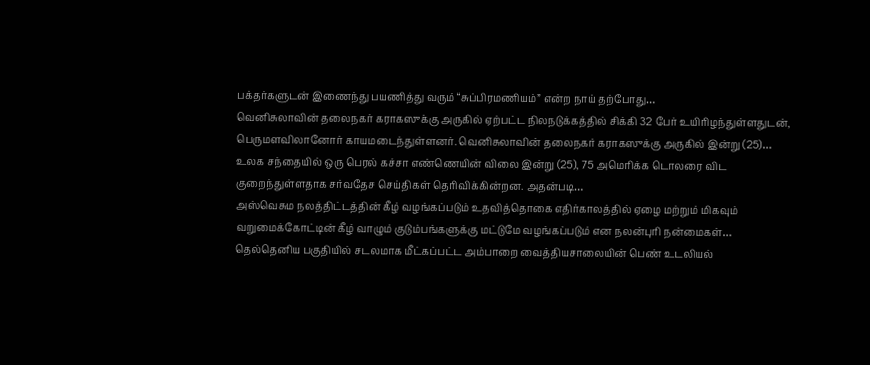பக்தர்களுடன் இணைந்து பயணித்து வரும் “சுப்பிரமணியம்” என்ற நாய் தற்போது…
வெனிசுலாவின் தலைநகர் கராகஸுக்கு அருகில் ஏற்பட்ட நிலநடுக்கத்தில் சிக்கி 32 பேர் உயிரிழந்துள்ளதுடன், பெருமளவிலானோர் காயமடைந்துள்ளனர். வெனிசுலாவின் தலைநகர் கராகஸுக்கு அருகில் இன்று (25)…
உலக சந்தையில் ஒரு பெரல் கச்சா எண்ணெயின் விலை இன்று (25), 75 அமெரிக்க டொலரை விட குறைந்துள்ளதாக சர்வதேச செய்திகள் தெரிவிக்கின்றன. அதன்படி…
அஸ்வெசும நலத்திட்டத்தின் கீழ் வழங்கப்படும் உதவித்தொகை எதிர்காலத்தில் ஏழை மற்றும் மிகவும் வறுமைக்கோட்டின் கீழ் வாழும் குடும்பங்களுக்கு மட்டுமே வழங்கப்படும் என நலன்புரி நன்மைகள்…
தெல்தெனிய பகுதியில் சடலமாக மீட்கப்பட்ட அம்பாறை வைத்தியசாலையின் பெண் உடலியல்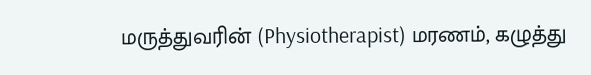மருத்துவரின் (Physiotherapist) மரணம், கழுத்து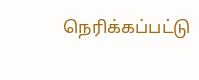நெரிக்கப்பட்டு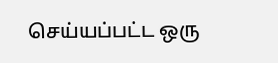செய்யப்பட்ட ஒரு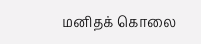மனிதக் கொலை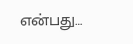என்பது…